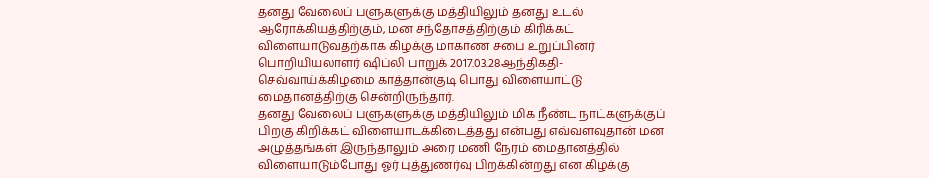தனது வேலைப் பளுகளுக்கு மத்தியிலும் தனது உடல் ஆரோக்கியத்திற்கும், மன சந்தோசத்திற்கும் கிரிக்கட் விளையாடுவதற்காக கிழக்கு மாகாண சபை உறுப்பினர்
பொறியியலாளர் ஷிப்லி பாறுக் 2017.03.28ஆந்திகதி-செவ்வாய்க்கிழமை காத்தான்குடி பொது விளையாட்டு மைதானத்திற்கு சென்றிருந்தார்.
தனது வேலைப் பளுகளுக்கு மத்தியிலும் மிக நீண்ட நாட்களுக்குப் பிறகு கிறிக்கட் விளையாடக்கிடைத்தது என்பது எவ்வளவுதான் மன அழுத்தங்கள் இருந்தாலும் அரை மணி நேரம் மைதானத்தில் விளையாடும்போது ஓர் புத்துணர்வு பிறக்கின்றது என கிழக்கு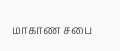மாகாண சபை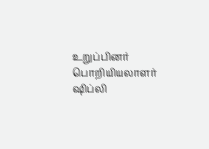உறுப்பினர் பொறியியலாளர் ஷிப்லி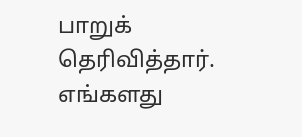பாறுக் தெரிவித்தார்.
எங்களது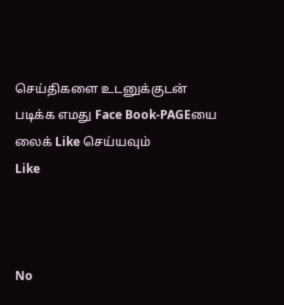செய்திகளை உடனுக்குடன் படிக்க எமது Face Book-PAGEயை லைக் Like செய்யவும்
Like



No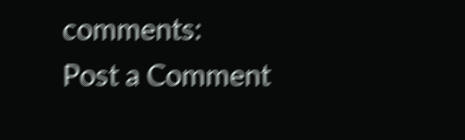comments:
Post a Comment